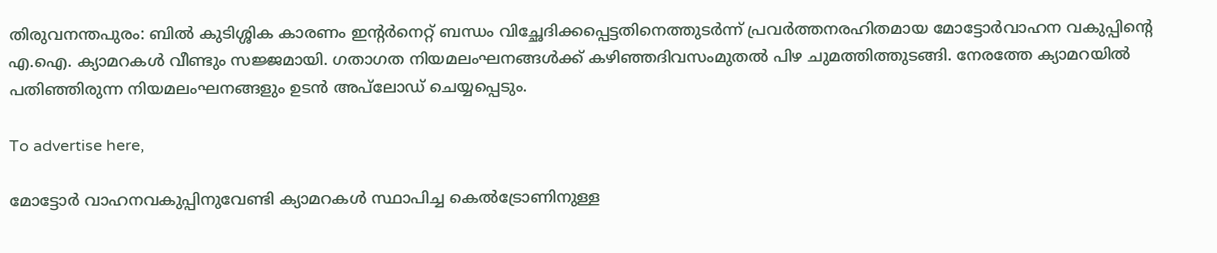തിരുവനന്തപുരം: ബിൽ കുടിശ്ശിക കാരണം ഇന്റർനെറ്റ് ബന്ധം വിച്ഛേദിക്കപ്പെട്ടതിനെത്തുടർന്ന് പ്രവർത്തനരഹിതമായ മോട്ടോർവാഹന വകുപ്പിന്റെ എ.ഐ. ക്യാമറകൾ വീണ്ടും സജ്ജമായി. ഗതാഗത നിയമലംഘനങ്ങൾക്ക് കഴിഞ്ഞദിവസംമുതൽ പിഴ ചുമത്തിത്തുടങ്ങി. നേരത്തേ ക്യാമറയിൽ പതിഞ്ഞിരുന്ന നിയമലംഘനങ്ങളും ഉടൻ അപ്‌ലോഡ് ചെയ്യപ്പെടും.

To advertise here,

മോട്ടോർ വാഹനവകുപ്പിനുവേണ്ടി ക്യാമറകൾ സ്ഥാപിച്ച കെൽട്രോണിനുള്ള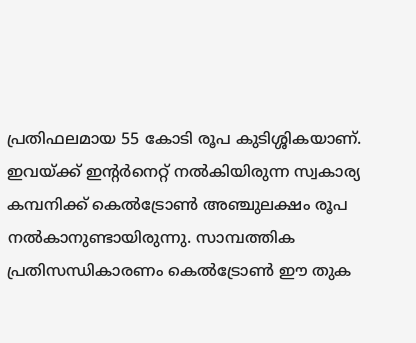പ്രതിഫലമായ 55 കോടി രൂപ കുടിശ്ശികയാണ്. ഇവയ്ക്ക് ഇന്റർനെറ്റ് നൽകിയിരുന്ന സ്വകാര്യ കമ്പനിക്ക് കെൽട്രോൺ അഞ്ചുലക്ഷം രൂപ നൽകാനുണ്ടായിരുന്നു. സാമ്പത്തിക പ്രതിസന്ധികാരണം കെൽട്രോൺ ഈ തുക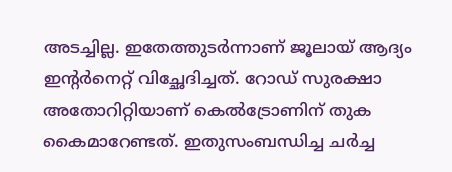അടച്ചില്ല. ഇതേത്തുടർന്നാണ് ജൂലായ് ആദ്യം ഇന്റർനെറ്റ് വിച്ഛേദിച്ചത്. റോഡ് സുരക്ഷാ അതോറിറ്റിയാണ് കെൽട്രോണിന് തുക കൈമാറേണ്ടത്. ഇതുസംബന്ധിച്ച ചർച്ച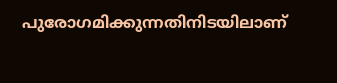പുരോഗമിക്കുന്നതിനിടയിലാണ്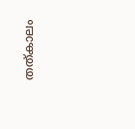തത്കാലം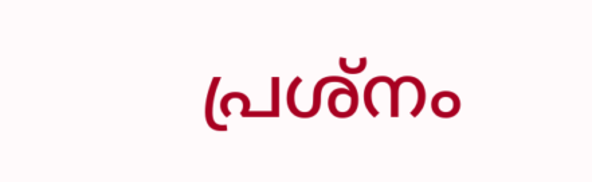പ്രശ്നം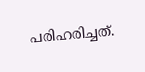പരിഹരിച്ചത്.